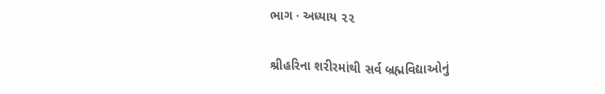ભાગ · અધ્યાય ૨૨

શ્રીહરિના શરીરમાંથી સર્વ બ્રહ્મવિદ્યાઓનું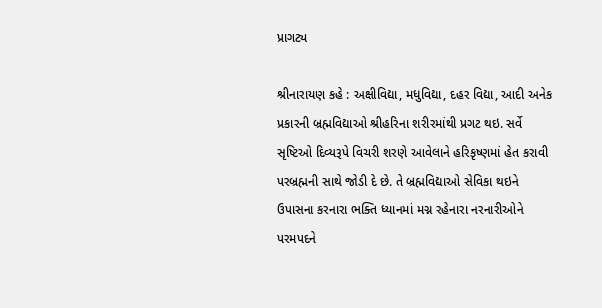પ્રાગટ્ય

શ્રીનારાયણ કહે : અક્ષીવિદ્યા, મધુવિદ્યા, દહર વિદ્યા, આદી અનેક પ્રકારની બ્રહ્મવિદ્યાઓ શ્રીહરિના શરીરમાંથી પ્રગટ થઇ. સર્વે સૃષ્ટિઓ દિવ્યરૂપે વિચરી શરણે આવેલાને હરિકૃષ્ણમાં હેત કરાવી પરબ્રહ્મની સાથે જોડી દે છે. તે બ્રહ્મવિદ્યાઓ સેવિકા થઇને ઉપાસના કરનારા ભક્તિ ધ્યાનમાં મગ્ન રહેનારા નરનારીઓને પરમપદને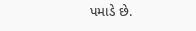પમાડે છે.